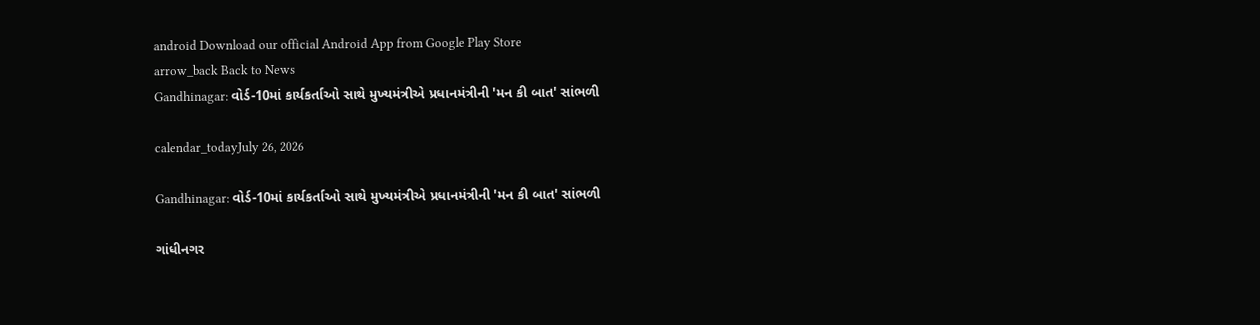android Download our official Android App from Google Play Store
arrow_back Back to News
Gandhinagar: વોર્ડ-10માં કાર્યકર્તાઓ સાથે મુખ્યમંત્રીએ પ્રધાનમંત્રીની 'મન કી બાત' સાંભળી

calendar_todayJuly 26, 2026

Gandhinagar: વોર્ડ-10માં કાર્યકર્તાઓ સાથે મુખ્યમંત્રીએ પ્રધાનમંત્રીની 'મન કી બાત' સાંભળી

ગાંધીનગર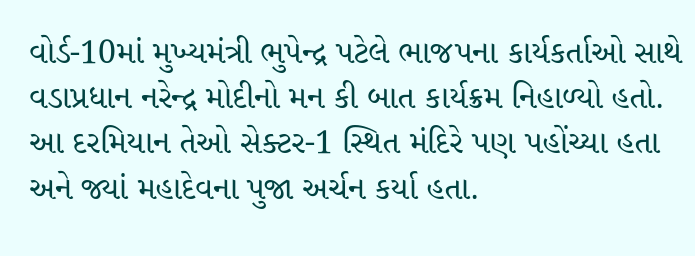વોર્ડ-10માં મુખ્યમંત્રી ભુપેન્દ્ર પટેલે ભાજપના કાર્યકર્તાઓ સાથે વડાપ્રધાન નરેન્દ્ર મોદીનો મન કી બાત કાર્યક્રમ નિહાળ્યો હતો. આ દરમિયાન તેઓ સેક્ટર-1 સ્થિત મંદિરે પણ પહોંચ્યા હતા અને જ્યાં મહાદેવના પુજા અર્ચન કર્યા હતા.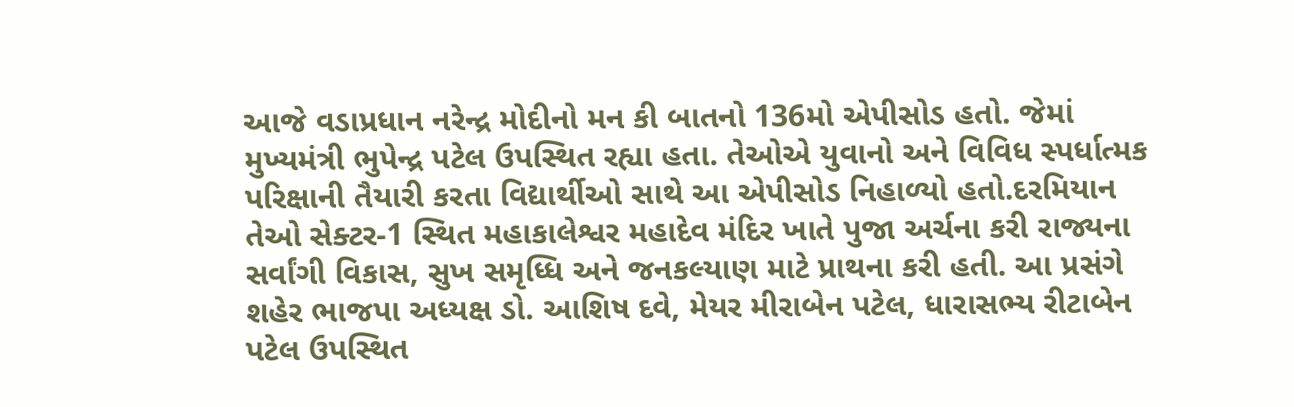આજે વડાપ્રધાન નરેન્દ્ર મોદીનો મન કી બાતનો 136મો એપીસોડ હતો. જેમાં મુખ્યમંત્રી ભુપેન્દ્ર પટેલ ઉપસ્થિત રહ્યા હતા. તેઓએ યુવાનો અને વિવિધ સ્પર્ધાત્મક પરિક્ષાની તૈયારી કરતા વિદ્યાર્થીઓ સાથે આ એપીસોડ નિહાળ્યો હતો.દરમિયાન તેઓ સેક્ટર-1 સ્થિત મહાકાલેશ્વર મહાદેવ મંદિર ખાતે પુજા અર્ચના કરી રાજ્યના સર્વાંગી વિકાસ, સુખ સમૃધ્ધિ અને જનકલ્યાણ માટે પ્રાથના કરી હતી. આ પ્રસંગે શહેર ભાજપા અધ્યક્ષ ડો. આશિષ દવે, મેયર મીરાબેન પટેલ, ધારાસભ્ય રીટાબેન પટેલ ઉપસ્થિત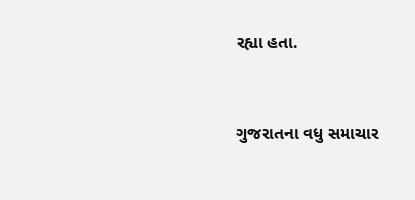રહ્યા હતા.


ગુજરાતના વધુ સમાચાર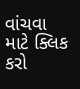વાંચવા માટે ક્લિક કરો